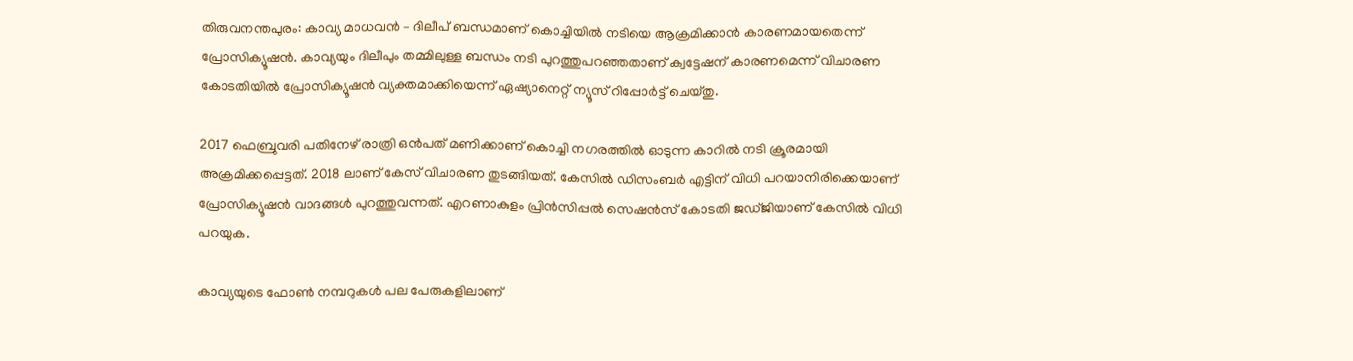തിരുവനന്തപുരം: കാവ്യ മാധവൻ – ദിലീപ് ബന്ധമാണ് കൊച്ചിയിൽ നടിയെ ആക്രമിക്കാൻ കാരണമായതെന്ന് പ്രോസിക്യൂഷൻ. കാവ്യയും ദിലീപും തമ്മിലുള്ള ബന്ധം നടി പുറത്തുപറഞ്ഞതാണ് ക്വട്ടേഷന് കാരണമെന്ന് വിചാരണ കോടതിയിൽ പ്രോസിക്യൂഷൻ വ്യക്തമാക്കിയെന്ന് ഏഷ്യാനെറ്റ് ന്യൂസ് റിപ്പോർട്ട് ചെയ്തു.

2017 ഫെബ്രുവരി പതിനേഴ് രാത്രി ഒൻപത് മണിക്കാണ് കൊച്ചി നഗരത്തിൽ ഓടുന്ന കാറിൽ നടി ക്രൂരമായി അക്രമിക്കപ്പെട്ടത്. 2018 ലാണ് കേസ് വിചാരണ തുടങ്ങിയത്. കേസിൽ ഡിസംബര്‍ എട്ടിന് വിധി പറയാനിരിക്കെയാണ് പ്രോസിക്യൂഷൻ വാദങ്ങൾ പുറത്തുവന്നത്. എറണാകുളം പ്രിന്‍സിപ്പൽ സെഷൻസ് കോടതി ജഡ്ജിയാണ് കേസിൽ വിധി പറയുക.

കാവ്യയുടെ ഫോൺ നമ്പറുകള്‍ പല പേരുകളിലാണ്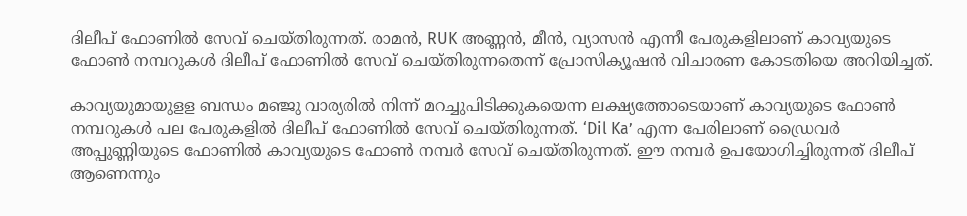ദിലീപ് ഫോണിൽ സേവ് ചെയ്തിരുന്നത്. രാമൻ, RUK അണ്ണൻ, മീൻ, വ്യാസൻ എന്നീ പേരുകളിലാണ് കാവ്യയുടെ ഫോൺ നമ്പറുകൾ ദിലീപ് ഫോണിൽ സേവ് ചെയ്തിരുന്നതെന്ന് പ്രോസിക്യൂഷൻ വിചാരണ കോടതിയെ അറിയിച്ചത്.

കാവ്യയുമായുളള ബന്ധം മഞ്ജു വാര്യരിൽ നിന്ന് മറച്ചുപിടിക്കുകയെന്ന ലക്ഷ്യത്തോടെയാണ് കാവ്യയുടെ ഫോൺ നമ്പറുകള്‍ പല പേരുകളിൽ ദിലീപ് ഫോണിൽ സേവ് ചെയ്തിരുന്നത്. ‘Dil Ka’ എന്ന പേരിലാണ് ഡ്രൈവർ അപ്പുണ്ണിയുടെ ഫോണിൽ കാവ്യയുടെ ഫോൺ നമ്പർ സേവ് ചെയ്തിരുന്നത്. ഈ നമ്പർ ഉപയോഗിച്ചിരുന്നത് ദിലീപ് ആണെന്നും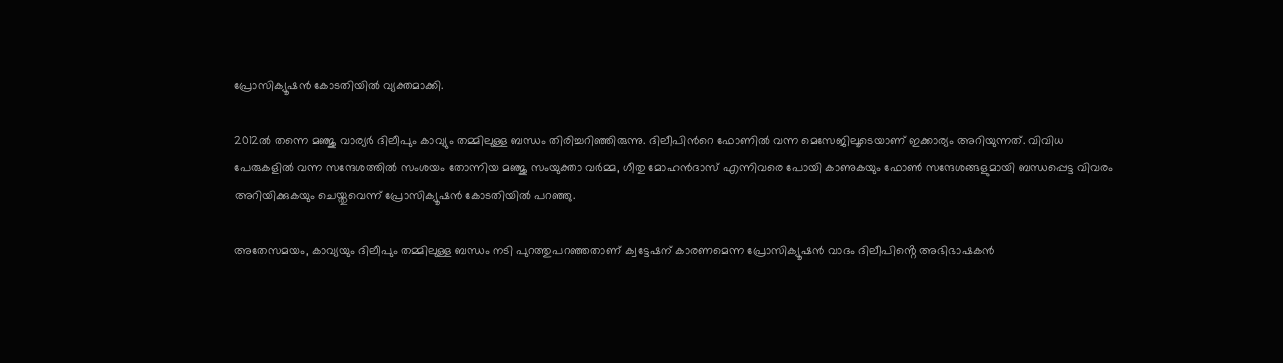പ്രോസിക്യൂഷൻ കോടതിയിൽ വ്യക്തമാക്കി.

2012ൽ തന്നെ മഞ്ജു വാര്യര്‍ ദിലീപും കാവ്യും തമ്മിലുള്ള ബന്ധം തിരിച്ചറിഞ്ഞിരുന്നു. ദിലീപിന്‍റെ ഫോണിൽ വന്ന മെസേജിലൂടെയാണ് ഇക്കാര്യം അറിയുന്നത്. വിവിധ പേരുകളിൽ വന്ന സന്ദേശത്തിൽ സംശയം തോന്നിയ മഞ്ജു സംയുക്താ വര്‍മ്മ, ഗീതു മോഹൻദാസ് എന്നിവരെ പോയി കാണുകയും ഫോൺ സന്ദേശങ്ങളുമായി ബന്ധപ്പെട്ട വിവരം അറിയിക്കുകയും ചെയ്തുവെന്ന് പ്രോസിക്യൂഷൻ കോടതിയിൽ പറഞ്ഞു.

അതേസമയം, കാവ്യയും ദിലീപും തമ്മിലുള്ള ബന്ധം നടി പുറത്തുപറഞ്ഞതാണ് ക്വട്ടേഷന് കാരണമെന്ന പ്രോസിക്യൂഷൻ വാദം ദിലീപിൻ്റെ അഭിഭാഷകൻ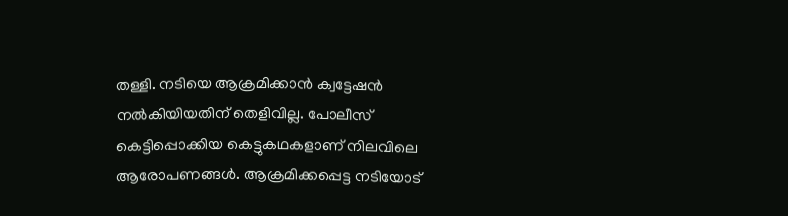തള്ളി. നടിയെ ആക്രമിക്കാൻ ക്വട്ടേഷൻ നൽകിയിയതിന് തെളിവില്ല. പോലീസ് കെട്ടിപ്പൊക്കിയ കെട്ടുകഥകളാണ് നിലവിലെ ആരോപണങ്ങൾ. ആക്രമിക്കപ്പെട്ട നടിയോട്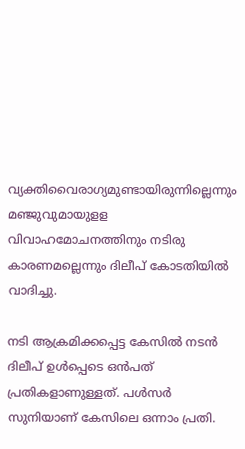വ്യക്തിവൈരാഗ്യമുണ്ടായിരുന്നില്ലെന്നും മഞ്ജുവുമായുളള വിവാഹമോചനത്തിനും നടിരു കാരണമല്ലെന്നും ദിലീപ് കോടതിയിൽ വാദിച്ചു.

നടി ആക്രമിക്കപ്പെട്ട കേസിൽ നടൻ ദിലീപ് ഉൾപ്പെടെ ഒൻപത് പ്രതികളാണുള്ളത്. പള്‍സര്‍ സുനിയാണ് കേസിലെ ഒന്നാം പ്രതി.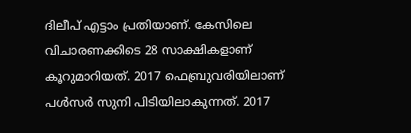ദിലീപ് എട്ടാം പ്രതിയാണ്. കേസിലെ വിചാരണക്കിടെ 28 സാക്ഷികളാണ് കൂറുമാറിയത്. 2017 ഫെബ്രുവരിയിലാണ് പള്‍സര്‍ സുനി പിടിയിലാകുന്നത്. 2017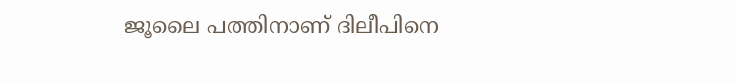ജൂലൈ പത്തിനാണ് ദിലീപിനെ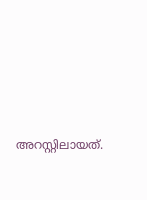അറസ്റ്റിലായത്.